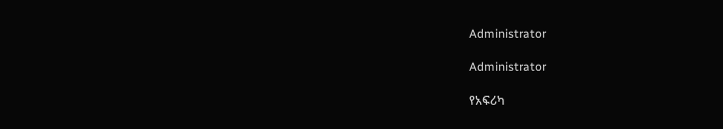Administrator

Administrator

የአፍሪካ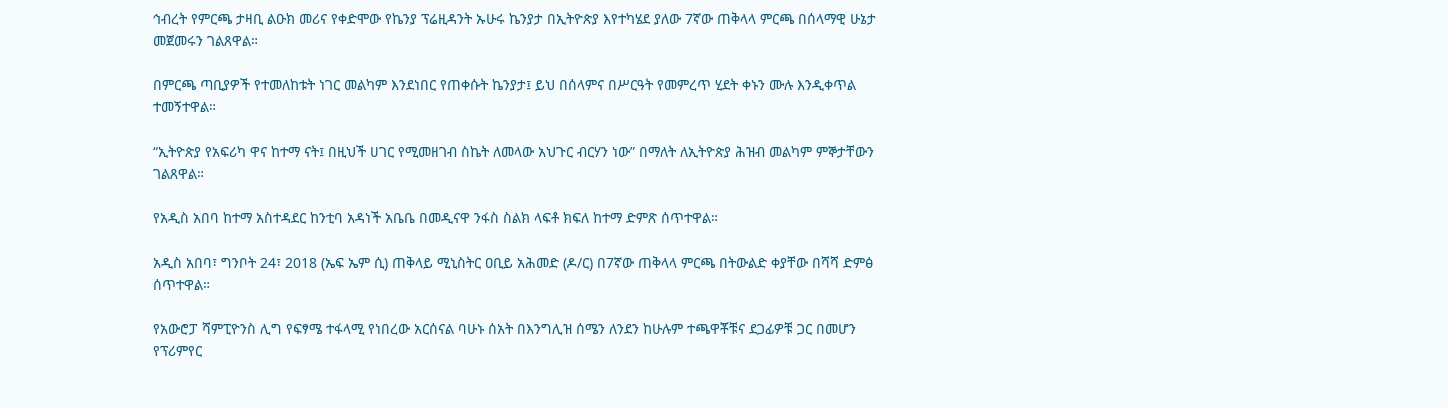ኅብረት የምርጫ ታዛቢ ልዑክ መሪና የቀድሞው የኬንያ ፕሬዚዳንት ኡሁሩ ኬንያታ በኢትዮጵያ እየተካሄደ ያለው 7ኛው ጠቅላላ ምርጫ በሰላማዊ ሁኔታ መጀመሩን ገልጸዋል።

በምርጫ ጣቢያዎች የተመለከቱት ነገር መልካም እንደነበር የጠቀሱት ኬንያታ፤ ይህ በሰላምና በሥርዓት የመምረጥ ሂደት ቀኑን ሙሉ እንዲቀጥል ተመኝተዋል።

“ኢትዮጵያ የአፍሪካ ዋና ከተማ ናት፤ በዚህች ሀገር የሚመዘገብ ስኬት ለመላው አህጉር ብርሃን ነው” በማለት ለኢትዮጵያ ሕዝብ መልካም ምኞታቸውን ገልጸዋል።

የአዲስ አበባ ከተማ አስተዳደር ከንቲባ አዳነች አቤቤ በመዲናዋ ንፋስ ስልክ ላፍቶ ክፍለ ከተማ ድምጽ ሰጥተዋል።

አዲስ አበባ፣ ግንቦት 24፣ 2018 (ኤፍ ኤም ሲ) ጠቅላይ ሚኒስትር ዐቢይ አሕመድ (ዶ/ር) በ7ኛው ጠቅላላ ምርጫ በትውልድ ቀያቸው በሻሻ ድምፅ ሰጥተዋል።

የአውሮፓ ሻምፒዮንስ ሊግ የፍፃሜ ተፋላሚ የነበረው አርሰናል ባሁኑ ሰአት በእንግሊዝ ሰሜን ለንደን ከሁሉም ተጫዋቾቹና ደጋፊዎቹ ጋር በመሆን የፕሪምየር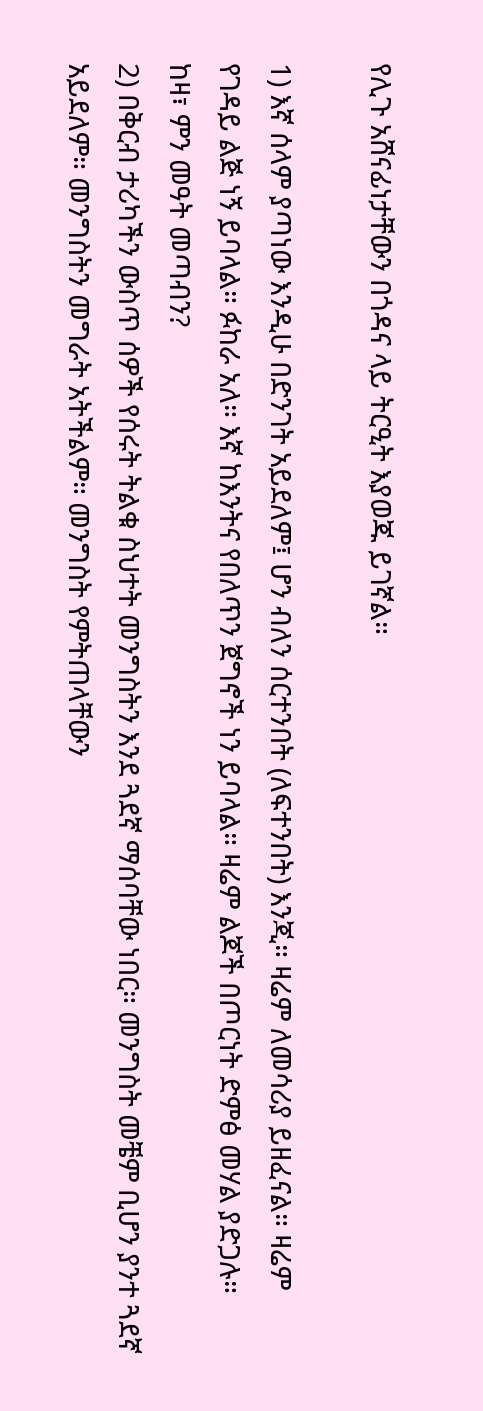የሊጉ አሸናፊነታቸውን በጎዳና ላይ ትርዒት እያወጁ ይገኛል።

1) እኛ ሰላም ያጣነው እንዲሁ በድንገት አይደለም፤ ሆን ብለን ሰርተንበት (ለፍተንበት) እንጂ። ዛሬም ለመሳሪያ ይዘፈናል። ዛሬም የገዳይ ልጅ ነኝ ይባላል። ፉከራ አለ። እኛ ከእንትና የበለጥን ጀግኖች ነን ይባላል። ዛሬም ልጆች በጦርነት ድምፅ መሃል ያድጋሉ።
ከዛ፣ ምን መዓት መጣብን?
2) በቅርብ ታሪካችን ውስጥ ሰዎች የሰሩት ትልቁ ስህተት መንግስትን እንደ ጓደኛ ማሰባቸው ነበር። መንግስት መቼም ቢሆን ያንተ ጓደኛ አይደለም። መንግስትን መግራት አትችልም። መንግስት የምትጠላቸውን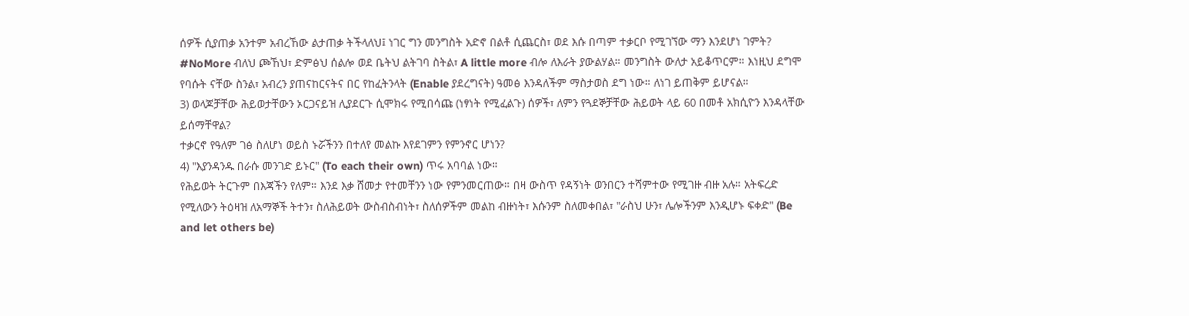ሰዎች ሲያጠቃ አንተም አብረኸው ልታጠቃ ትችላለህ፤ ነገር ግን መንግስት አድኖ በልቶ ሲጨርስ፣ ወደ እሱ በጣም ተቃርቦ የሚገኘው ማን እንደሆነ ገምት?
#NoMore ብለህ ጮኸህ፣ ድምፅህ ሰልሎ ወደ ቤትህ ልትገባ ስትል፣ A little more ብሎ ለእራት ያውልሃል። መንግስት ውለታ አይቆጥርም። እነዚህ ደግሞ የባሱት ናቸው ስንል፣ አብረን ያጠናከርናትና በር የከፈትንላት (Enable ያደረግናት) ዓመፅ እንዳለችም ማስታወስ ደግ ነው። ለነገ ይጠቅም ይሆናል።
3) ወላጆቻቸው ሕይወታቸውን ኦርጋናይዝ ሊያደርጉ ሲሞክሩ የሚበሳጩ (ነፃነት የሚፈልጉ) ሰዎች፣ ለምን የጓደኞቻቸው ሕይወት ላይ 60 በመቶ አክሲዮን እንዳላቸው ይሰማቸዋል?
ተቃርኖ የዓለም ገፅ ስለሆነ ወይስ ኑሯችንን በተለየ መልኩ እየደገምን የምንኖር ሆነን?
4) "እያንዳንዱ በራሱ መንገድ ይኑር" (To each their own) ጥሩ አባባል ነው።
የሕይወት ትርጉም በእጃችን የለም። እንደ እቃ ሸመታ የተመቸንን ነው የምንመርጠው። በዛ ውስጥ የዳኝነት ወንበርን ተሻምተው የሚገዙ ብዙ አሉ። አትፍረድ የሚለውን ትዕዛዝ ለአማኞች ትተን፣ ስለሕይወት ውስብስብነት፣ ስለሰዎችም መልከ ብዙነት፣ እሱንም ስለመቀበል፣ "ራስህ ሁን፣ ሌሎችንም እንዲሆኑ ፍቀድ" (Be and let others be)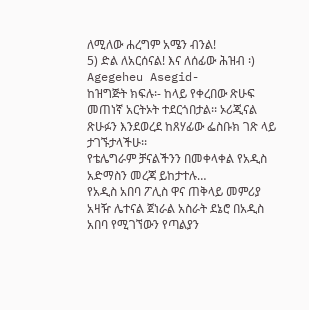ለሚለው ሐረግም አሜን ብንል!
5) ድል ለአርሰናል! እና ለሰፊው ሕዝብ ፡)
Agegeheu Asegid-
ከዝግጅት ክፍሉ፡- ከላይ የቀረበው ጽሁፍ መጠነኛ አርትኦት ተደርጎበታል፡፡ ኦሪጂናል ጽሁፉን እንደወረደ ከጸሃፊው ፌስቡክ ገጽ ላይ ታገኙታላችሁ፡፡
የቴሌግራም ቻናልችንን በመቀላቀል የአዲስ አድማስን መረጃ ይከታተሉ…
የአዲስ አበባ ፖሊስ ዋና ጠቅላይ መምሪያ አዛዥ ሌተናል ጀነራል አስራት ደኔሮ በአዲስ አበባ የሚገኘውን የጣልያን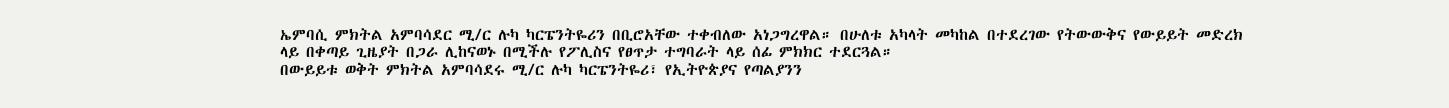ኤምባሲ ምክትል አምባሳደር ሚ/ር ሉካ ካርፔንትዬሪን በቢሮአቸው ተቀብለው አነጋግረዋል። በሁለቱ አካላት መካከል በተደረገው የትውውቅና የውይይት መድረክ ላይ በቀጣይ ጊዜያት በጋራ ሊከናወኑ በሚችሉ የፖሊስና የፀጥታ ተግባራት ላይ ሰፊ ምክክር ተደርጓል።
በውይይቱ ወቅት ምክትል አምባሳደሩ ሚ/ር ሉካ ካርፔንትዬሪ፣ የኢትዮጵያና የጣልያንን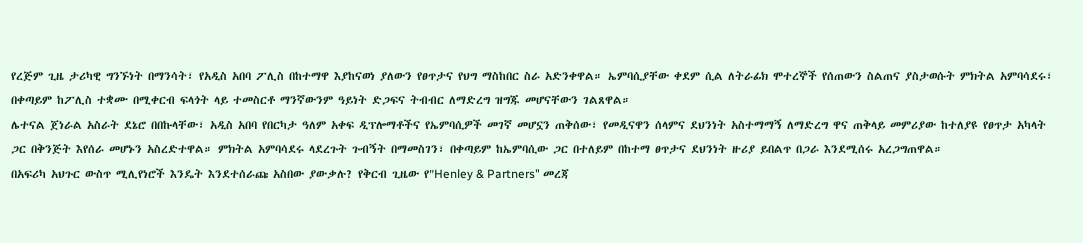የረጅም ጊዜ ታሪካዊ ግንኙነት በማንሳት፣ የአዲስ አበባ ፖሊስ በከተማዋ እያከናወነ ያለውን የፀጥታና የህግ ማስከበር ስራ አድንቀዋል። ኤምባሲያቸው ቀደም ሲል ለትራፊክ ሞተረኞች የሰጠውን ስልጠና ያስታወሱት ምክትል አምባሳደሩ፣ በቀጣይም ከፖሊስ ተቋሙ በሚቀርብ ፍላጎት ላይ ተመስርቶ ማንኛውንም ዓይነት ድጋፍና ትብብር ለማድረግ ዝግጁ መሆናቸውን ገልጸዋል።
ሌተናል ጀነራል አስራት ደኔሮ በበኩላቸው፣ አዲስ አበባ የበርካታ ዓለም አቀፍ ዲፕሎማቶችና የኤምባሲዎች መገኛ መሆኗን ጠቅሰው፣ የመዲናዋን ሰላምና ደህንነት አስተማማኝ ለማድረግ ዋና ጠቅላይ መምሪያው ከተለያዩ የፀጥታ አካላት ጋር በቅንጅት እየሰራ መሆኑን አስረድተዋል። ምክትል አምባሳደሩ ላደረጉት ጉብኝት በማመስገን፣ በቀጣይም ከኤምባሲው ጋር በተለይም በከተማ ፀጥታና ደህንነት ዙሪያ ይበልጥ በጋራ እንደሚሰሩ አረጋግጠዋል።
በአፍሪካ አህጉር ውስጥ ሚሊየነሮች እንዴት እንደተሰራጩ አስበው ያውቃሉ? የቅርብ ጊዜው የ"Henley & Partners" መረጃ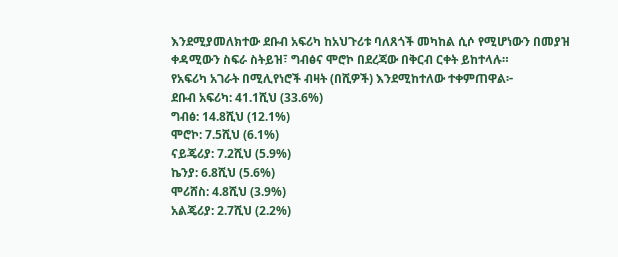እንደሚያመለክተው ደቡብ አፍሪካ ከአህጉሪቱ ባለጸጎች መካከል ሲሶ የሚሆነውን በመያዝ ቀዳሚውን ስፍራ ስትይዝ፣ ግብፅና ሞሮኮ በደረጃው በቅርብ ርቀት ይከተላሉ።
የአፍሪካ አገራት በሚሊየነሮች ብዛት (በሺዎች) እንደሚከተለው ተቀምጠዋል፦
ደቡብ አፍሪካ: 41.1ሺህ (33.6%)
ግብፅ: 14.8ሺህ (12.1%)
ሞሮኮ: 7.5ሺህ (6.1%)
ናይጄሪያ: 7.2ሺህ (5.9%)
ኬንያ: 6.8ሺህ (5.6%)
ሞሪሸስ: 4.8ሺህ (3.9%)
አልጄሪያ: 2.7ሺህ (2.2%)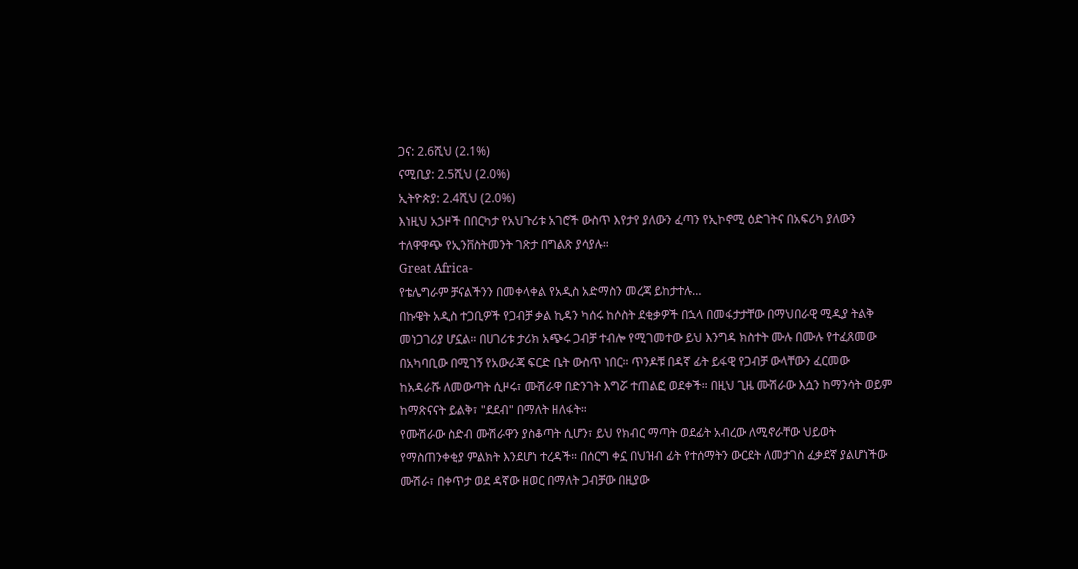ጋና: 2.6ሺህ (2.1%)
ናሚቢያ: 2.5ሺህ (2.0%)
ኢትዮጵያ: 2.4ሺህ (2.0%)
እነዚህ አኃዞች በበርካታ የአህጉሪቱ አገሮች ውስጥ እየታየ ያለውን ፈጣን የኢኮኖሚ ዕድገትና በአፍሪካ ያለውን ተለዋዋጭ የኢንቨስትመንት ገጽታ በግልጽ ያሳያሉ።
Great Africa-
የቴሌግራም ቻናልችንን በመቀላቀል የአዲስ አድማስን መረጃ ይከታተሉ…
በኩዌት አዲስ ተጋቢዎች የጋብቻ ቃል ኪዳን ካሰሩ ከሶስት ደቂቃዎች በኋላ በመፋታታቸው በማህበራዊ ሚዲያ ትልቅ መነጋገሪያ ሆኗል። በሀገሪቱ ታሪክ አጭሩ ጋብቻ ተብሎ የሚገመተው ይህ እንግዳ ክስተት ሙሉ በሙሉ የተፈጸመው በአካባቢው በሚገኝ የአውራጃ ፍርድ ቤት ውስጥ ነበር። ጥንዶቹ በዳኛ ፊት ይፋዊ የጋብቻ ውላቸውን ፈርመው ከአዳራሹ ለመውጣት ሲዞሩ፣ ሙሽራዋ በድንገት እግሯ ተጠልፎ ወደቀች። በዚህ ጊዜ ሙሽራው እሷን ከማንሳት ወይም ከማጽናናት ይልቅ፣ "ደደብ" በማለት ዘለፋት።
የሙሽራው ስድብ ሙሽራዋን ያስቆጣት ሲሆን፣ ይህ የክብር ማጣት ወደፊት አብረው ለሚኖራቸው ህይወት የማስጠንቀቂያ ምልክት እንደሆነ ተረዳች። በሰርግ ቀኗ በህዝብ ፊት የተሰማትን ውርደት ለመታገስ ፈቃደኛ ያልሆነችው ሙሽራ፣ በቀጥታ ወደ ዳኛው ዘወር በማለት ጋብቻው በዚያው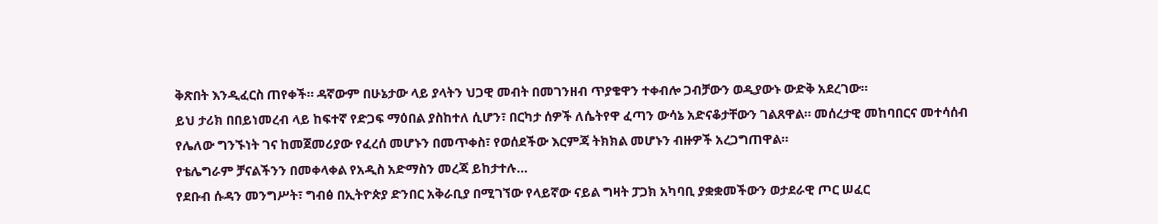ቅጽበት እንዲፈርስ ጠየቀች። ዳኛውም በሁኔታው ላይ ያላትን ህጋዊ መብት በመገንዘብ ጥያቄዋን ተቀብሎ ጋብቻውን ወዲያውኑ ውድቅ አደረገው።
ይህ ታሪክ በበይነመረብ ላይ ከፍተኛ የድጋፍ ማዕበል ያስከተለ ሲሆን፣ በርካታ ሰዎች ለሴትየዋ ፈጣን ውሳኔ አድናቆታቸውን ገልጸዋል። መሰረታዊ መከባበርና መተሳሰብ የሌለው ግንኙነት ገና ከመጀመሪያው የፈረሰ መሆኑን በመጥቀስ፣ የወሰደችው እርምጃ ትክክል መሆኑን ብዙዎች አረጋግጠዋል።
የቴሌግራም ቻናልችንን በመቀላቀል የአዲስ አድማስን መረጃ ይከታተሉ…
የደቡብ ሱዳን መንግሥት፣ ግብፅ በኢትዮጵያ ድንበር አቅራቢያ በሚገኘው የላይኛው ናይል ግዛት ፓጋክ አካባቢ ያቋቋመችውን ወታደራዊ ጦር ሠፈር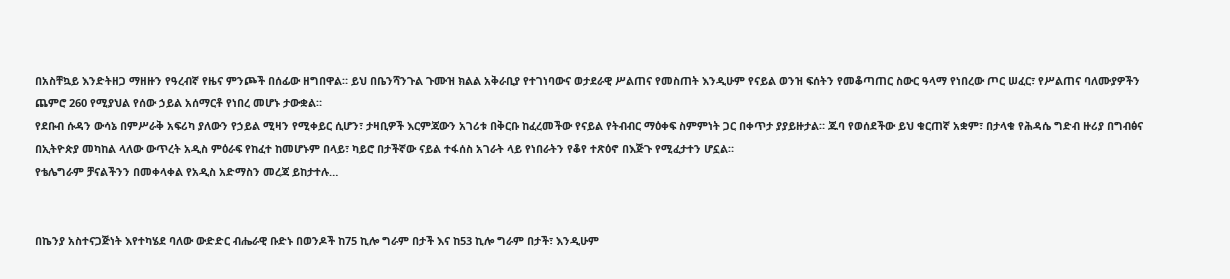በአስቸኳይ እንድትዘጋ ማዘዙን የዓረብኛ የዜና ምንጮች በሰፊው ዘግበዋል። ይህ በቤንሻንጉል ጉሙዝ ክልል አቅራቢያ የተገነባውና ወታደራዊ ሥልጠና የመስጠት እንዲሁም የናይል ወንዝ ፍሰትን የመቆጣጠር ስውር ዓላማ የነበረው ጦር ሠፈር፣ የሥልጠና ባለሙያዎችን ጨምሮ 260 የሚያህል የሰው ኃይል አሰማርቶ የነበረ መሆኑ ታውቋል።
የደቡብ ሱዳን ውሳኔ በምሥራቅ አፍሪካ ያለውን የኃይል ሚዛን የሚቀይር ሲሆን፣ ታዛቢዎች እርምጃውን አገሪቱ በቅርቡ ከፈረመችው የናይል የትብብር ማዕቀፍ ስምምነት ጋር በቀጥታ ያያይዙታል። ጁባ የወሰደችው ይህ ቁርጠኛ አቋም፣ በታላቁ የሕዳሴ ግድብ ዙሪያ በግብፅና በኢትዮጵያ መካከል ላለው ውጥረት አዲስ ምዕራፍ የከፈተ ከመሆኑም በላይ፣ ካይሮ በታችኛው ናይል ተፋሰስ አገራት ላይ የነበራትን የቆየ ተጽዕኖ በእጅጉ የሚፈታተን ሆኗል።
የቴሌግራም ቻናልችንን በመቀላቀል የአዲስ አድማስን መረጃ ይከታተሉ…


በኬንያ አስተናጋጅነት እየተካሄደ ባለው ውድድር ብሔራዊ ቡድኑ በወንዶች ከ75 ኪሎ ግራም በታች እና ከ53 ኪሎ ግራም በታች፣ እንዲሁም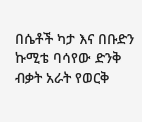በሴቶች ካታ እና በቡድን ኩሚቴ ባሳየው ድንቅ ብቃት አራት የወርቅ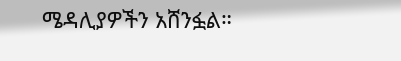ሜዳሊያዎችን አሸንፏል።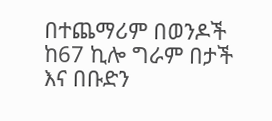በተጨማሪም በወንዶች ከ67 ኪሎ ግራም በታች እና በቡድን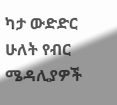ካታ ውድድር ሁለት የብር ሜዳሊያዎች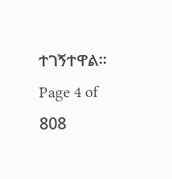ተገኝተዋል።
Page 4 of 808